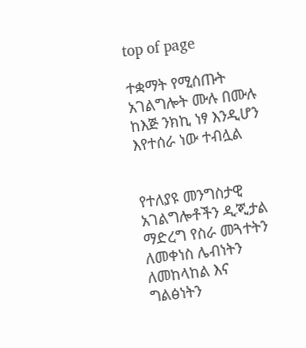top of page

ተቋማት የሚሰጡት አገልግሎት ሙሉ በሙሉ ከእጅ ንክኪ ነፃ እንዲሆን እየተሰራ ነው ተብሏል


የተለያዩ መንግስታዊ አገልግሎቶችን ዲጂታል ማድረግ የስራ መጓተትን ለመቀነስ ሌብነትን ለመከላከል እና ግልፅነትን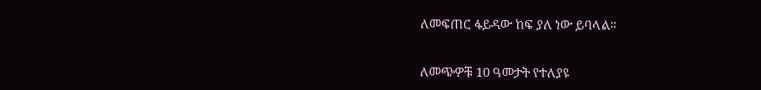ለመፍጠር ፋይዳው ከፍ ያለ ነው ይባላል፡፡


ለመጭዎቹ 10 ዓመታት የተለያዩ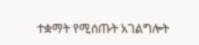ተቋማት የሚሰጡት አገልግሎት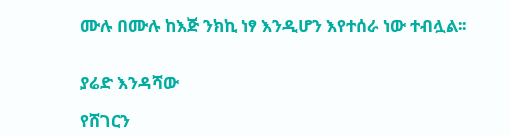ሙሉ በሙሉ ከእጅ ንክኪ ነፃ እንዲሆን እየተሰራ ነው ተብሏል፡፡


ያሬድ እንዳሻው

የሸገርን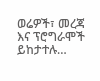ወሬዎች፣ መረጃ እና ፕሮግራሞች ይከታተሉ…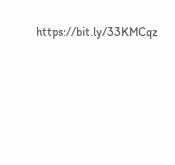https://bit.ly/33KMCqz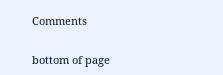Comments


bottom of page